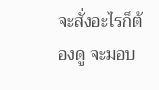จะสั่งอะไรก็ต้องดู จะมอบ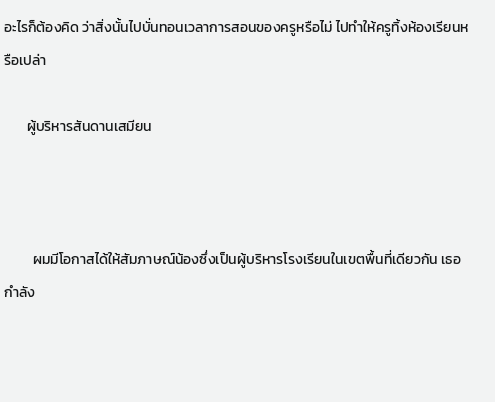อะไรก็ต้องคิด ว่าสิ่งนั้นไปบั่นทอนเวลาการสอนของครูหรือไม่ ไปทำให้ครูทิ้งห้องเรียนหรือเปล่า

       ผู้บริหารสันดานเสมียน



         ผมมีโอกาสได้ให้สัมภาษณ์น้องซึ่งเป็นผู้บริหารโรงเรียนในเขตพื้นที่เดียวกัน เธอกำลัง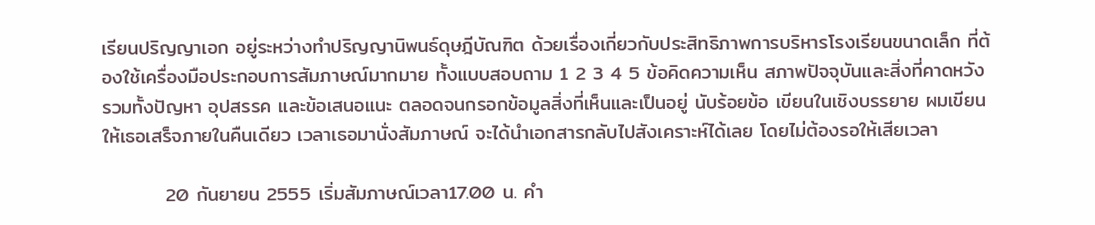เรียนปริญญาเอก อยู่ระหว่างทำปริญญานิพนธ์ดุษฎีบัณฑิต ด้วยเรื่องเกี่ยวกับประสิทธิภาพการบริหารโรงเรียนขนาดเล็ก ที่ต้องใช้เครื่องมือประกอบการสัมภาษณ์มากมาย ทั้งแบบสอบถาม 1 2 3 4 5 ข้อคิดความเห็น สภาพปัจจุบันและสิ่งที่คาดหวัง รวมทั้งปัญหา อุปสรรค และข้อเสนอแนะ ตลอดจนกรอกข้อมูลสิ่งที่เห็นและเป็นอยู่ นับร้อยข้อ เขียนในเชิงบรรยาย ผมเขียนให้เธอเสร็จภายในคืนเดียว เวลาเธอมานั่งสัมภาษณ์ จะได้นำเอกสารกลับไปสังเคราะห์ได้เลย โดยไม่ต้องรอให้เสียเวลา

         20 กันยายน 2555 เริ่มสัมภาษณ์เวลา17.00 น. คำ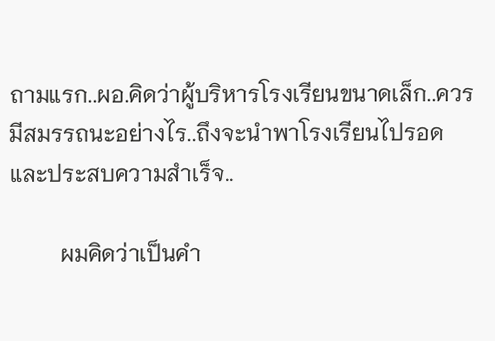ถามแรก..ผอ.คิดว่าผู้บริหารโรงเรียนขนาดเล็ก..ควรมีสมรรถนะอย่างไร..ถึงจะนำพาโรงเรียนไปรอดและประสบความสำเร็จ..

         ผมคิดว่าเป็นคำ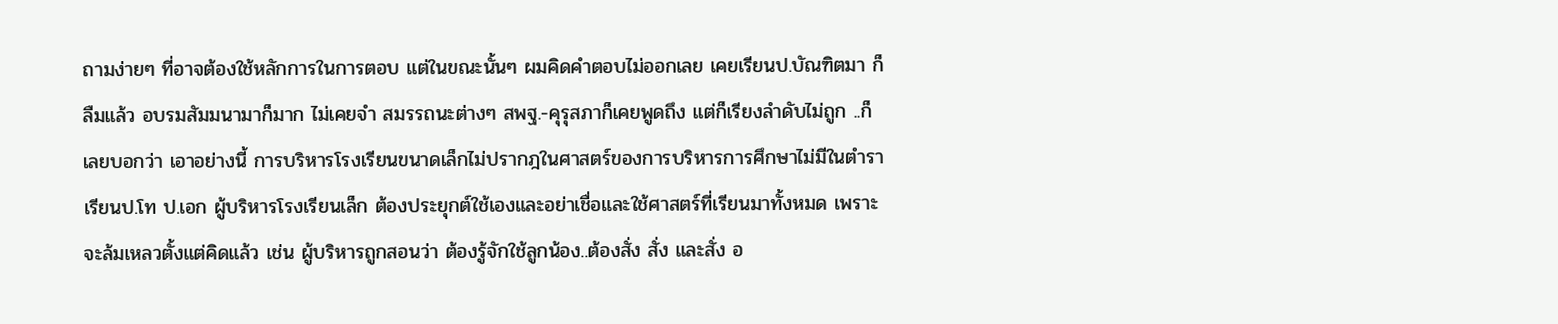ถามง่ายๆ ที่อาจต้องใช้หลักการในการตอบ แต่ในขณะนั้นๆ ผมคิดคำตอบไม่ออกเลย เคยเรียนป.บัณฑิตมา ก็ลืมแล้ว อบรมสัมมนามาก็มาก ไม่เคยจำ สมรรถนะต่างๆ สพฐ.-คุรุสภาก็เคยพูดถึง แต่ก็เรียงลำดับไม่ถูก ..ก็เลยบอกว่า เอาอย่างนี้ การบริหารโรงเรียนขนาดเล็กไม่ปรากฎในศาสตร์ของการบริหารการศึกษาไม่มีในตำราเรียนป.โท ป.เอก ผู้บริหารโรงเรียนเล็ก ต้องประยุกต์ใช้เองและอย่าเชื่อและใช้ศาสตร์ที่เรียนมาทั้งหมด เพราะจะล้มเหลวตั้งแต่คิดแล้ว เช่น ผู้บริหารถูกสอนว่า ต้องรู้จักใช้ลูกน้อง..ต้องสั่ง สั่ง และสั่ง อ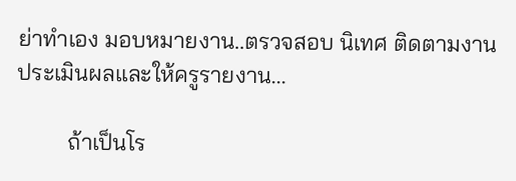ย่าทำเอง มอบหมายงาน..ตรวจสอบ นิเทศ ติดตามงาน ประเมินผลและให้ครูรายงาน...

         ถ้าเป็นโร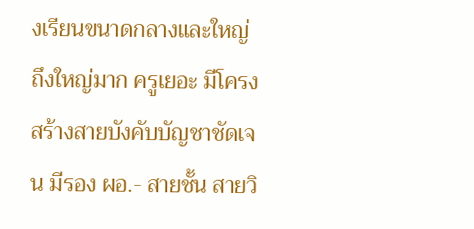งเรียนขนาดกลางและใหญ่ ถึงใหญ่มาก ครูเยอะ มีโครงสร้างสายบังคับบัญชาชัดเจน มีรอง ผอ.- สายชั้น สายวิ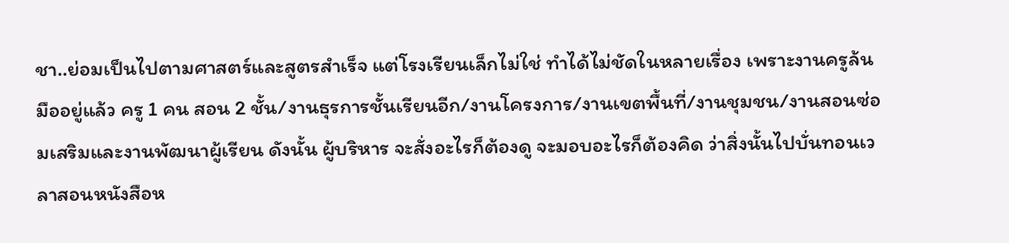ชา..ย่อมเป็นไปตามศาสตร์และสูตรสำเร็จ แต่โรงเรียนเล็กไม่ใช่ ทำได้ไม่ชัดในหลายเรื่อง เพราะงานครูล้นมืออยู่แล้ว ครู 1 คน สอน 2 ชั้น/งานธุรการชั้นเรียนอีก/งานโครงการ/งานเขตพื้นที่/งานชุมชน/งานสอนซ่อมเสริมและงานพัฒนาผู้เรียน ดังนั้น ผู้บริหาร จะสั่งอะไรก็ต้องดู จะมอบอะไรก็ต้องคิด ว่าสิ่งนั้นไปบั่นทอนเวลาสอนหนังสือห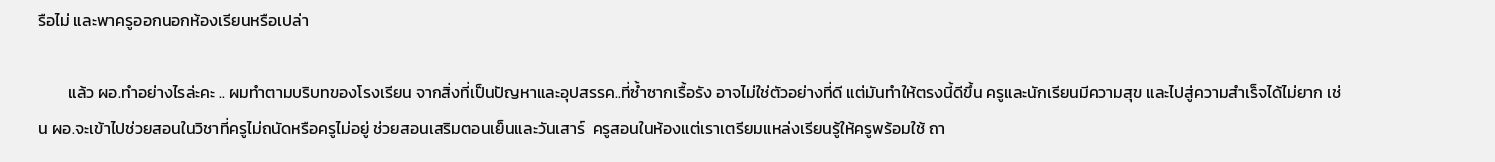รือไม่ และพาครูออกนอกห้องเรียนหรือเปล่า

        แล้ว ผอ.ทำอย่างไรล่ะคะ .. ผมทำตามบริบทของโรงเรียน จากสิ่งที่เป็นปัญหาและอุปสรรค..ที่ซ้ำซากเรื้อรัง อาจไม่ใช่ตัวอย่างที่ดี แต่มันทำให้ตรงนี้ดีขึ้น ครูและนักเรียนมีความสุข และไปสู่ความสำเร็จได้ไม่ยาก เช่น ผอ.จะเข้าไปช่วยสอนในวิชาที่ครูไม่ถนัดหรือครูไม่อยู่ ช่วยสอนเสริมตอนเย็นและวันเสาร์  ครูสอนในห้องแต่เราเตรียมแหล่งเรียนรู้ให้ครูพร้อมใช้ ถา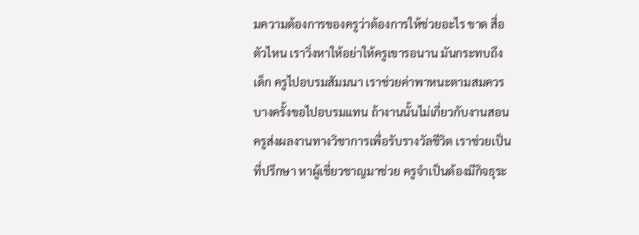มความต้องการของครูว่าต้องการให้ช่วยอะไร ขาด สื่อ ตัวไหน เราวิ่งหาให้อย่าให้ครูเขารอนาน มันกระทบถึงเด็ก ครูไปอบรมสัมมนา เราช่วยค่าพาหนะตามสมควร บางครั้งขอไปอบรมแทน ถ้างานนั้นไม่เกี่ยวกับงานสอน ครูส่งผลงานทางวิชาการเพื่อรับรางวัลชีวิต เราช่วยเป็นที่ปรึกษา หาผู้เชี่ยวชาญมาช่วย ครูจำเป็นต้องมีกิจธุระ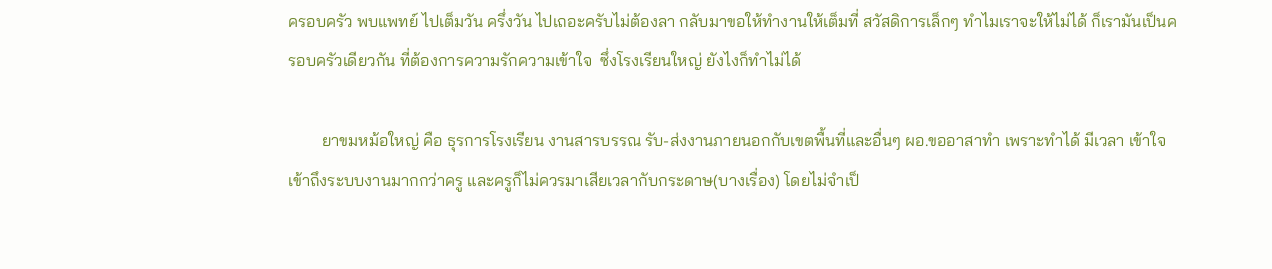ครอบครัว พบแพทย์ ไปเต็มวัน ครึ่งวัน ไปเถอะครับไม่ต้องลา กลับมาขอให้ทำงานให้เต็มที่ สวัสดิการเล็กๆ ทำไมเราจะให้ไม่ได้ ก็เรามันเป็นครอบครัวเดียวกัน ที่ต้องการความรักความเข้าใจ  ซึ่งโรงเรียนใหญ่ ยังไงก็ทำไม่ได้

        ยาขมหม้อใหญ่ คือ ธุรการโรงเรียน งานสารบรรณ รับ-ส่งงานภายนอกกับเขตพื้นที่และอื่นๆ ผอ.ขออาสาทำ เพราะทำได้ มีเวลา เข้าใจ เข้าถึงระบบงานมากกว่าครู และครูก็ไม่ควรมาเสียเวลากับกระดาษ(บางเรื่อง) โดยไม่จำเป็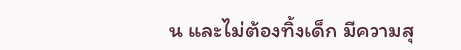น และไม่ต้องทิ้งเด็ก มีความสุ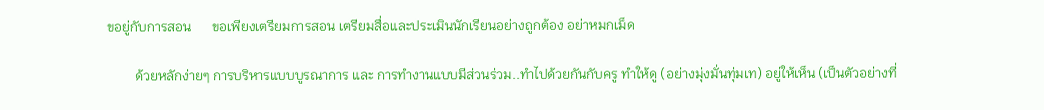ขอยู่กับการสอน      ขอเพียงเตรียมการสอน เตรียมสื่อและประเมินนักเรียนอย่างถูกต้อง อย่าหมกเม็ด

        ด้วยหลักง่ายๆ การบริหารแบบบูรณาการ และ การทำงานแบบมีส่วนร่วม..ทำไปด้วยกันกับครู ทำให้ดู (อย่างมุ่งมั่นทุ่มเท) อยู่ให้เห็น (เป็นตัวอย่างที่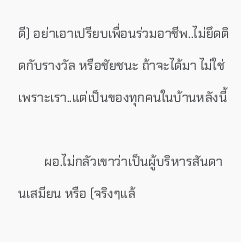ดี) อย่าเอาเปรียบเพื่อนร่วมอาชีพ..ไม่ยึดติดกับรางวัล หรือชัยชนะ ถ้าจะได้มา ไม่ใช่เพราะเรา..แต่เป็นของทุกคนในบ้านหลังนี้

        ผอ.ไม่กลัวเขาว่าเป็นผู้บริหารสันดานเสมียน หรือ (จริงๆแล้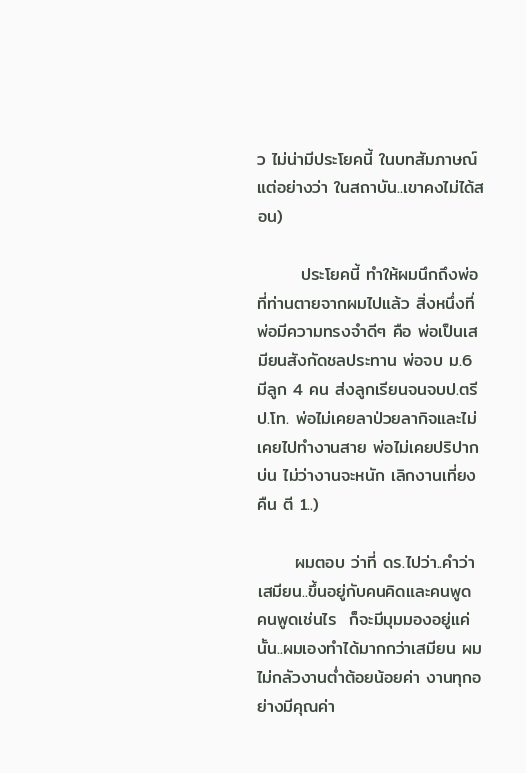ว ไม่น่ามีประโยคนี้ ในบทสัมภาษณ์ แต่อย่างว่า ในสถาบัน..เขาคงไม่ได้สอน)

       ประโยคนี้ ทำให้ผมนึกถึงพ่อที่ท่านตายจากผมไปแล้ว สิ่งหนึ่งที่พ่อมีความทรงจำดีๆ คือ พ่อเป็นเสมียนสังกัดชลประทาน พ่อจบ ม.6  มีลูก 4 คน ส่งลูกเรียนจนจบป.ตรี ป.โท. พ่อไม่เคยลาป่วยลากิจและไม่เคยไปทำงานสาย พ่อไม่เคยปริปากบ่น ไม่ว่างานจะหนัก เลิกงานเที่ยงคืน ตี 1..)

      ผมตอบ ว่าที่ ดร.ไปว่า..คำว่าเสมียน..ขึ้นอยู่กับคนคิดและคนพูด  คนพูดเช่นไร  ก็จะมีมุมมองอยู่แค่นั้น..ผมเองทำได้มากกว่าเสมียน ผมไม่กลัวงานต่ำต้อยน้อยค่า งานทุกอย่างมีคุณค่า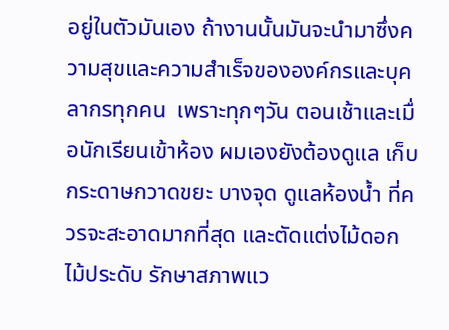อยู่ในตัวมันเอง ถ้างานนั้นมันจะนำมาซึ่งความสุขและความสำเร็จขององค์กรและบุคลากรทุกคน  เพราะทุกๆวัน ตอนเช้าและเมื่อนักเรียนเข้าห้อง ผมเองยังต้องดูแล เก็บกระดาษกวาดขยะ บางจุด ดูแลห้องน้ำ ที่ควรจะสะอาดมากที่สุด และตัดแต่งไม้ดอกไม้ประดับ รักษาสภาพแว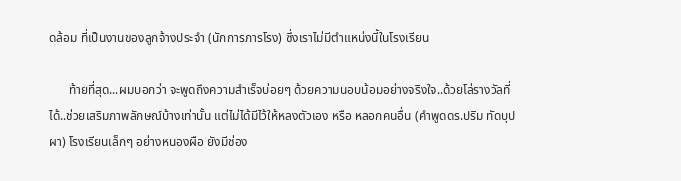ดล้อม ที่เป็นงานของลูกจ้างประจำ (นักการภารโรง) ซึ่งเราไม่มีตำแหน่งนี้ในโรงเรียน

      ท้ายที่สุด...ผมบอกว่า จะพูดถึงความสำเร็จบ่อยๆ ด้วยความนอบน้อมอย่างจริงใจ..ด้วยโล่รางวัลที่ได้..ช่วยเสริมภาพลักษณ์บ้างเท่านั้น แต่ไม่ได้มีไว้ให้หลงตัวเอง หรือ หลอกคนอื่น (คำพูดดร.ปริม ทัดบุปผา) โรงเรียนเล็กๆ อย่างหนองผือ ยังมีช่อง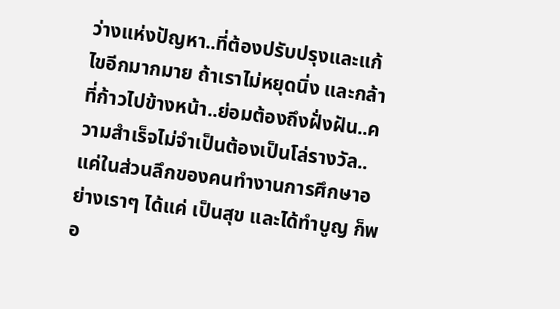ว่างแห่งปัญหา..ที่ต้องปรับปรุงและแก้ไขอีกมากมาย ถ้าเราไม่หยุดนิ่ง และกล้าที่ก้าวไปข้างหน้า..ย่อมต้องถึงฝั่งฝัน..ความสำเร็จไม่จำเป็นต้องเป็นโล่รางวัล..แค่ในส่วนลึกของคนทำงานการศึกษาอย่างเราๆ ได้แค่ เป็นสุข และได้ทำบูญ ก็พอ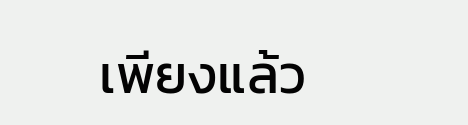เพียงแล้ว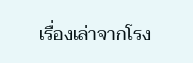เรื่องเล่าจากโรง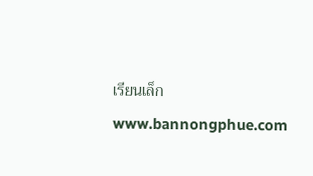เรียนเล็ก
www.bannongphue.com